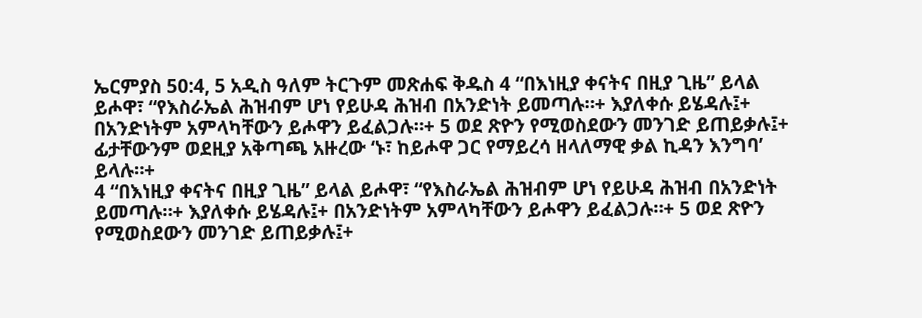ኤርምያስ 50:4, 5 አዲስ ዓለም ትርጉም መጽሐፍ ቅዱስ 4 “በእነዚያ ቀናትና በዚያ ጊዜ” ይላል ይሖዋ፣ “የእስራኤል ሕዝብም ሆነ የይሁዳ ሕዝብ በአንድነት ይመጣሉ።+ እያለቀሱ ይሄዳሉ፤+ በአንድነትም አምላካቸውን ይሖዋን ይፈልጋሉ።+ 5 ወደ ጽዮን የሚወስደውን መንገድ ይጠይቃሉ፤+ ፊታቸውንም ወደዚያ አቅጣጫ አዙረው ‘ኑ፣ ከይሖዋ ጋር የማይረሳ ዘላለማዊ ቃል ኪዳን እንግባ’ ይላሉ።+
4 “በእነዚያ ቀናትና በዚያ ጊዜ” ይላል ይሖዋ፣ “የእስራኤል ሕዝብም ሆነ የይሁዳ ሕዝብ በአንድነት ይመጣሉ።+ እያለቀሱ ይሄዳሉ፤+ በአንድነትም አምላካቸውን ይሖዋን ይፈልጋሉ።+ 5 ወደ ጽዮን የሚወስደውን መንገድ ይጠይቃሉ፤+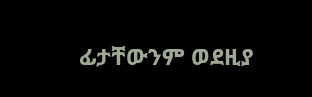ፊታቸውንም ወደዚያ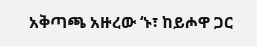አቅጣጫ አዙረው ‘ኑ፣ ከይሖዋ ጋር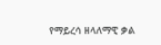የማይረሳ ዘላለማዊ ቃል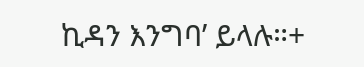ኪዳን እንግባ’ ይላሉ።+